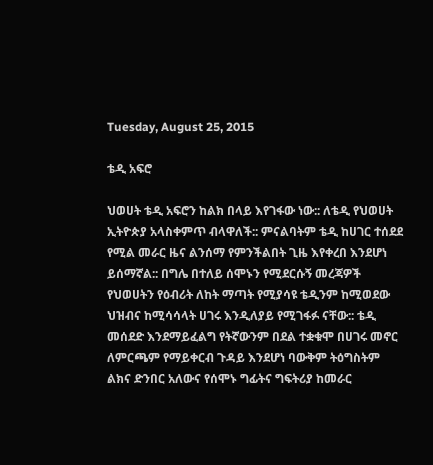Tuesday, August 25, 2015

ቴዲ አፍሮ

ህወሀት ቴዲ አፍሮን ከልክ በላይ እየገፋው ነው:: ለቴዲ የህወሀት ኢትዮጵያ አላስቀምጥ ብላዋለች:: ምናልባትም ቴዲ ከሀገር ተሰደደ የሚል መራር ዜና ልንሰማ የምንችልበት ጊዜ እየቀረበ እንደሆነ ይሰማኛል:: በግሌ በተለይ ሰሞኑን የሚደርሱኝ መረጃዎች የህወሀትን የዕብሪት ለከት ማጣት የሚያሳዩ ቴዲንም ከሚወደው ህዝብና ከሚሳሳላት ሀገሩ እንዲለያይ የሚገፋፉ ናቸው:: ቴዲ መሰደድ እንደማይፈልግ የትኛውንም በደል ተቋቁሞ በሀገሩ መኖር ለምርጫም የማይቀርብ ጉዳይ እንደሆነ ባውቅም ትዕግስትም ልክና ድንበር አለውና የሰሞኑ ግፊትና ግፍትሪያ ከመራር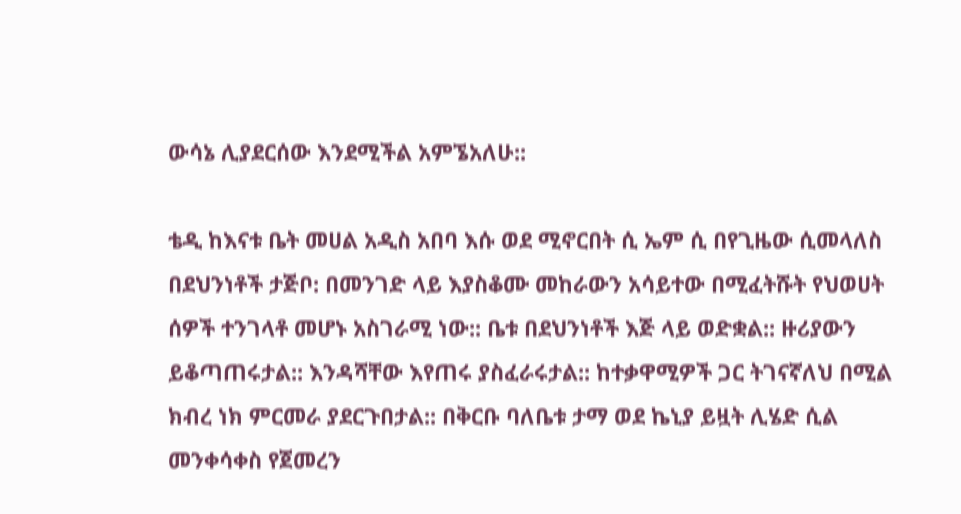ውሳኔ ሊያደርሰው እንደሚችል አምኜአለሁ::

ቴዲ ከእናቱ ቤት መሀል አዲስ አበባ እሱ ወደ ሚኖርበት ሲ ኤም ሲ በየጊዜው ሲመላለስ በደህንነቶች ታጅቦ: በመንገድ ላይ እያስቆሙ መከራውን አሳይተው በሚፈትሹት የህወሀት ሰዎች ተንገላቶ መሆኑ አስገራሚ ነው:: ቤቱ በደህንነቶች እጅ ላይ ወድቋል:: ዙሪያውን ይቆጣጠሩታል:: እንዳሻቸው እየጠሩ ያስፈራሩታል:: ከተቃዋሚዎች ጋር ትገናኛለህ በሚል ክብረ ነክ ምርመራ ያደርጉበታል:: በቅርቡ ባለቤቱ ታማ ወደ ኬኒያ ይዟት ሊሄድ ሲል መንቀሳቀስ የጀመረን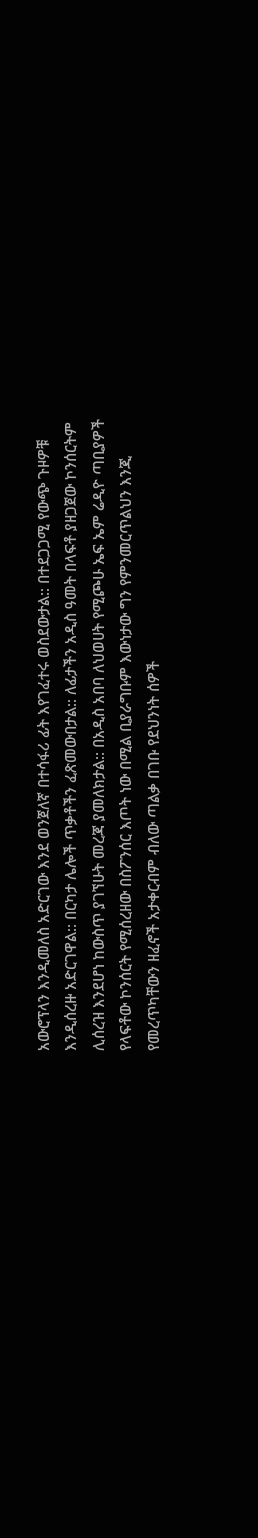አውሮፕላን እንዲመለስ አድርገው እንደ ወንጀለኛ በተሳፋሪ ፊት እየገፈተሩ ወስደውታል:: በተደጋጋሚ የውጭ ጉዞዎቹ እንዲሰረዙ አድርገዋል:: በርካታ ሌሎች ጥቃቶችን ፈጽመውበታል:: ለፊታችን አዲስ ዓመት በላፍቶ ያዘጋጀው ኮንሰርትም ሊሰረዝ እንደሆነ ከውስጥ ያገኘሁት መረጃ ያመለክታል:: በአዲስ አበባ ለህወሀት የሚጮሁ ኤፍ ኤም ሬዲዮ ጣቢያዎች የላፍቶው ኮንሰርት የሚሰረዘው በስፖንሰር እጦት ነው በሚል ቢያራግቡም እውነታው ግን የምንመርጥልህን እንጂ የመረጥካቸውን ዘፈኖች አታቀርብም ብለው ጣልቃ በገቡ የደህንነት ሰዎች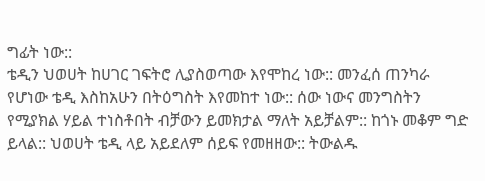ግፊት ነው::
ቴዲን ህወሀት ከሀገር ገፍትሮ ሊያስወጣው እየሞከረ ነው:: መንፈሰ ጠንካራ የሆነው ቴዲ እስከአሁን በትዕግስት እየመከተ ነው:: ሰው ነውና መንግስትን የሚያክል ሃይል ተነስቶበት ብቻውን ይመክታል ማለት አይቻልም:: ከጎኑ መቆም ግድ ይላል:: ህወሀት ቴዲ ላይ አይደለም ሰይፍ የመዘዘው:: ትውልዱ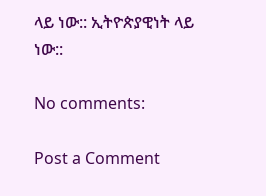ላይ ነው:: ኢትዮጵያዊነት ላይ ነው::

No comments:

Post a Comment